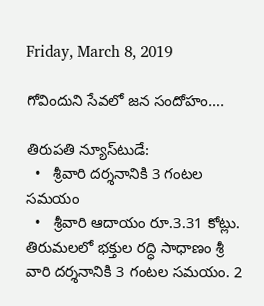Friday, March 8, 2019

గోవిందుని సేవలో జన సందోహం….

తిరుపతి న్యూస్‌టుడే:
  •   శ్రీవారి దర్శనానికి 3 గంటల సమయం
  •   శ్రీవారి ఆదాయం రూ.3.31 కోట్లు.
తిరుమలలో భక్తుల రద్ధి సాధాణం శ్రీ వారి దర్శనానికి 3 గంటల సమయం. 2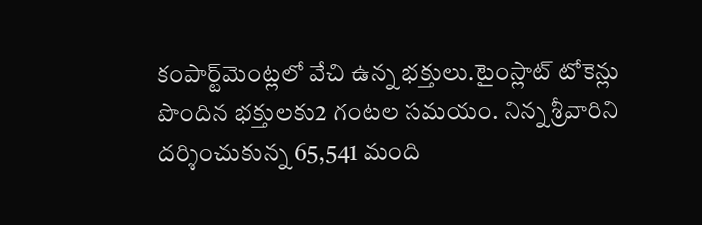కంపార్ట్‌మెంట్లలో వేచి ఉన్న భక్తులు.టైంస్లాట్ టోకెన్లు పొందిన భక్తులకు2 గంటల సమయం. నిన్న శ్రీవారిని దర్శించుకున్న 65,541 మంది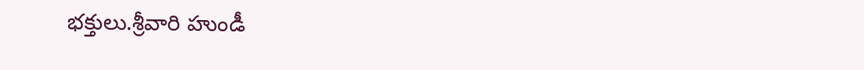భక్తులు.శ్రీవారి హుండీ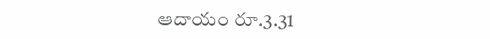ఆదాయం రూ.3.31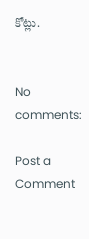కోట్లు.


No comments:

Post a Comment